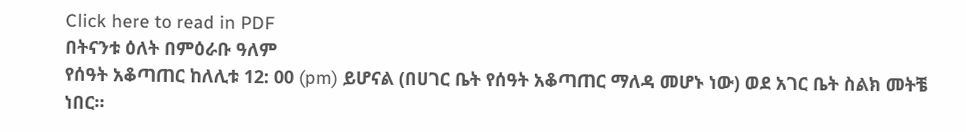Click here to read in PDF
በትናንቱ ዕለት በምዕራቡ ዓለም
የሰዓት አቆጣጠር ከለሊቱ 12: 00 (pm) ይሆናል (በሀገር ቤት የሰዓት አቆጣጠር ማለዳ መሆኑ ነው) ወደ አገር ቤት ስልክ መትቼ
ነበር።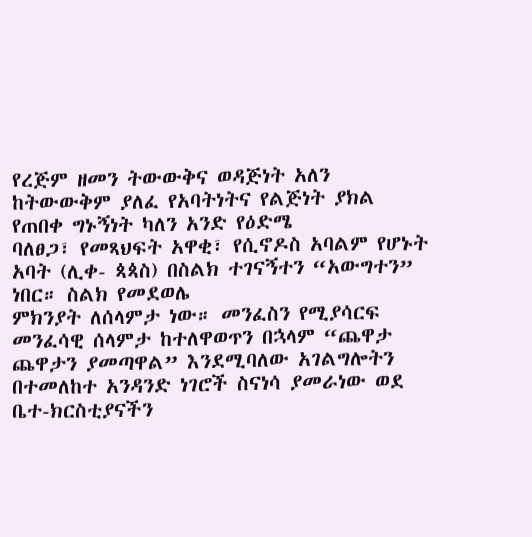የረጅም ዘመን ትውውቅና ወዳጅነት አለን ከትውውቅም ያለፈ የአባትነትና የልጅነት ያክል የጠበቀ ግኑኝነት ካለን አንድ የዕድሜ
ባለፀጋ፣ የመጻህፍት አዋቂ፣ የሲኖዶስ አባልም የሆኑት አባት (ሊቀ- ጳጳስ) በስልክ ተገናኝተን “አውግተን” ነበር። ስልክ የመደወሌ
ምክንያት ለሰላምታ ነው። መንፈስን የሚያሳርፍ መንፈሳዊ ሰላምታ ከተለዋወጥን በኋላም “ጨዋታ ጨዋታን ያመጣዋል” እንደሚባለው አገልግሎትን
በተመለከተ አንዳንድ ነገሮች ስናነሳ ያመራነው ወደ ቤተ-ክርስቲያናችን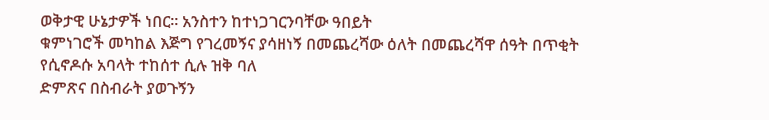ወቅታዊ ሁኔታዎች ነበር። አንስተን ከተነጋገርንባቸው ዓበይት
ቁምነገሮች መካከል እጅግ የገረመኝና ያሳዘነኝ በመጨረሻው ዕለት በመጨረሻዋ ሰዓት በጥቂት የሲኖዶሱ አባላት ተከሰተ ሲሉ ዝቅ ባለ
ድምጽና በስብራት ያወጉኝን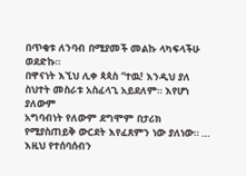በጥቂቱ ለንባብ በሚያመች መልኩ ላካፍላችሁ ወደድኩ።
በዋናነት እኚህ ሊቀ ጳጳስ “ተዉ! እንዲህ ያለ ስህተት መስራቱ አስፈላጊ አይደለም። እየሆነ ያለውም
አግባብነት የለውም ደግሞም በታሪክ የሚያስጠይቅ ውርደት እየፈጸምን ነው ያለነው። … እዚህ የተሰባሰብን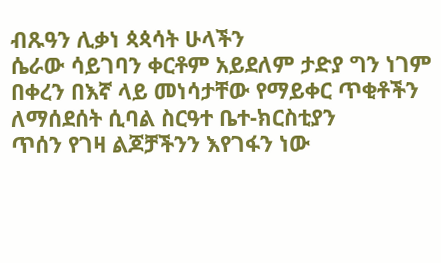ብጹዓን ሊቃነ ጳጳሳት ሁላችን
ሴራው ሳይገባን ቀርቶም አይደለም ታድያ ግን ነገም በቀረን በእኛ ላይ መነሳታቸው የማይቀር ጥቂቶችን ለማሰደሰት ሲባል ስርዓተ ቤተ-ክርስቲያን
ጥሰን የገዛ ልጆቻችንን እየገፋን ነው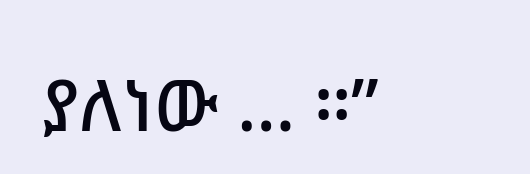ያለነው … ።”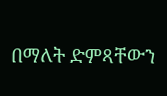በማለት ድምጻቸውን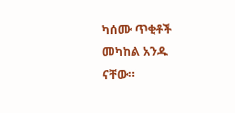ካሰሙ ጥቂቶች መካከል አንዱ ናቸው።